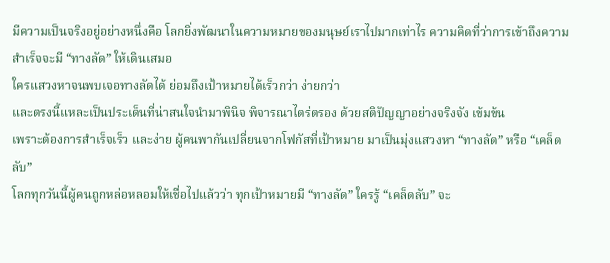มีความเป็นจริงอยู่อย่างหนึ่งคือ โลกยิ่งพัฒนาในความหมายของมนุษย์เราไปมากเท่าไร ความคิดที่ว่าการเข้าถึงความสำเร็จจะมี “ทางลัด” ให้เดินเสมอ
ใครแสวงหาจนพบเจอทางลัดได้ ย่อมถึงเป้าหมายได้เร็วกว่า ง่ายกว่า
และตรงนี้แหละเป็นประเด็นที่น่าสนใจนำมาพินิจ พิจารณาไตร่ตรอง ด้วยสติปัญญาอย่างจริงจัง เข้มข้น
เพราะต้องการสำเร็จเร็ว และง่าย ผู้คนพากันเปลี่ยนจากโฟกัสที่เป้าหมาย มาเป็นมุ่งแสวงหา “ทางลัด” หรือ “เคล็ดลับ”
โลกทุกวันนี้ผู้คนถูกหล่อหลอมให้เชื่อไปแล้วว่า ทุกเป้าหมายมี “ทางลัด” ใครรู้ “เคล็ดลับ” จะ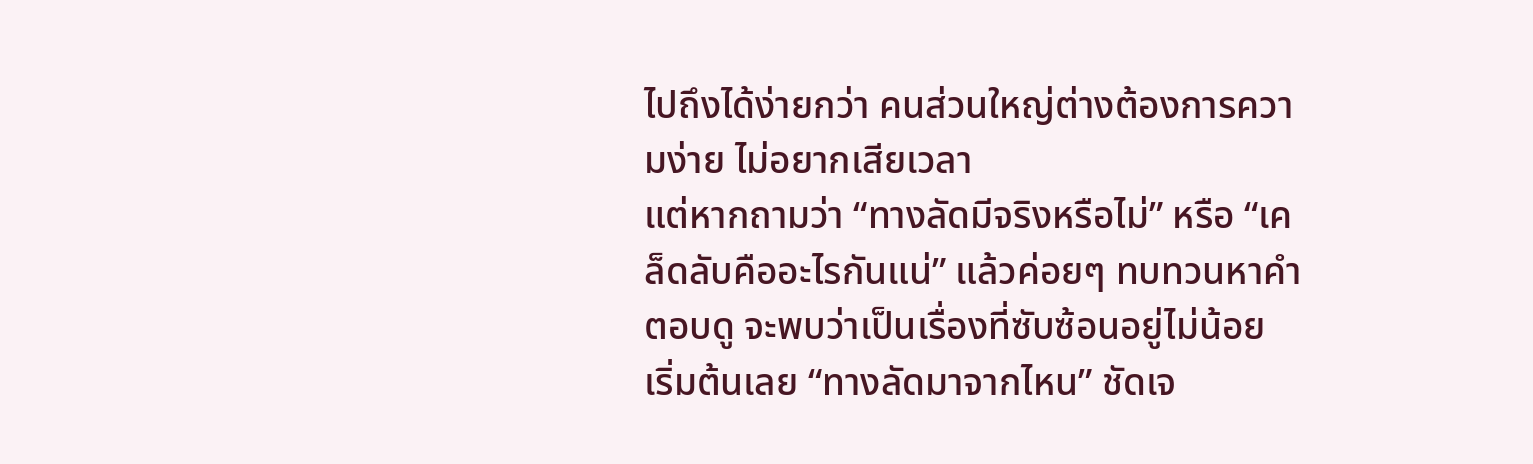ไปถึงได้ง่ายกว่า คนส่วนใหญ่ต่างต้องการความง่าย ไม่อยากเสียเวลา
แต่หากถามว่า “ทางลัดมีจริงหรือไม่” หรือ “เคล็ดลับคืออะไรกันแน่” แล้วค่อยๆ ทบทวนหาคำตอบดู จะพบว่าเป็นเรื่องที่ซับซ้อนอยู่ไม่น้อย
เริ่มต้นเลย “ทางลัดมาจากไหน” ชัดเจ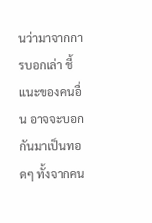นว่ามาจากการบอกเล่า ชี้แนะของคนอื่น อาจจะบอกกันมาเป็นทอดๆ ทั้งจากคน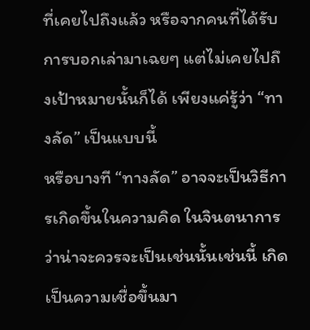ที่เคยไปถึงแล้ว หรือจากคนที่ได้รับการบอกเล่ามาเฉยๆ แต่ไม่เคยไปถึงเป้าหมายนั้นก็ได้ เพียงแค่รู้ว่า “ทางลัด” เป็นแบบนี้
หรือบางที “ทางลัด” อาจจะเป็นวิธีการเกิดขึ้นในความคิด ในจินตนาการว่าน่าจะควรจะเป็นเช่นนั้นเช่นนี้ เกิดเป็นความเชื่อขึ้นมา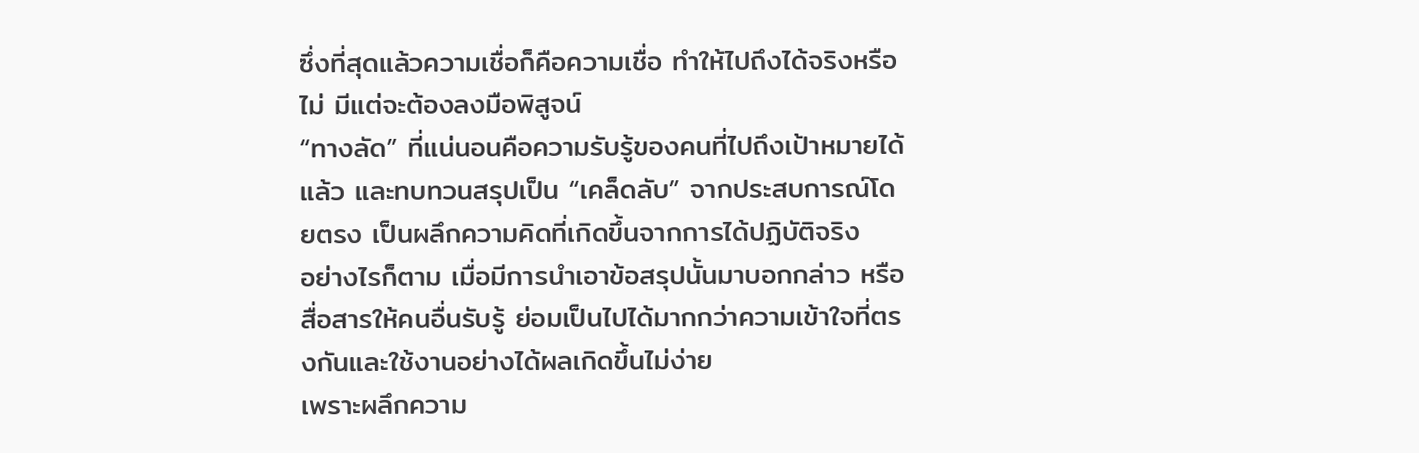ซึ่งที่สุดแล้วความเชื่อก็คือความเชื่อ ทำให้ไปถึงได้จริงหรือไม่ มีแต่จะต้องลงมือพิสูจน์
“ทางลัด” ที่แน่นอนคือความรับรู้ของคนที่ไปถึงเป้าหมายได้แล้ว และทบทวนสรุปเป็น “เคล็ดลับ” จากประสบการณ์โดยตรง เป็นผลึกความคิดที่เกิดขึ้นจากการได้ปฏิบัติจริง
อย่างไรก็ตาม เมื่อมีการนำเอาข้อสรุปนั้นมาบอกกล่าว หรือสื่อสารให้คนอื่นรับรู้ ย่อมเป็นไปได้มากกว่าความเข้าใจที่ตรงกันและใช้งานอย่างได้ผลเกิดขึ้นไม่ง่าย
เพราะผลึกความ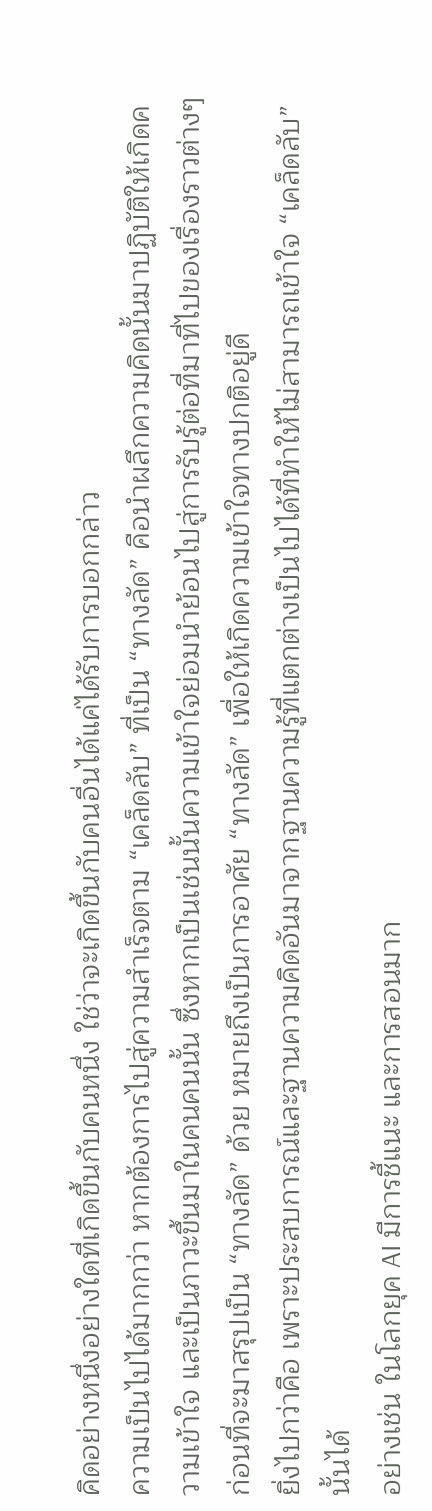คิดอย่างหนึ่งอย่างใดที่เกิดขึ้นกับคนหนึ่ง ใช่ว่าจะเกิดขึ้นกับคนอื่นได้แค่ได้รับการบอกกล่าว
ความเป็นไปได้มากกว่า หากต้องการไปสู่ความสำเร็จตาม “เคล็ดลับ” ที่เป็น “ทางลัด” คือนำผลึกความคิดนั้นมาปฏิบัติให้เกิดความเข้าใจ และเป็นภาวะขึ้นมาในคนคนนั้น ซึ่งหากเป็นเช่นนั้นความเข้าใจย่อมนำย้อนไปสู่การรับรู้ต่อที่มาที่ไปของเรื่องราวต่างๆ ก่อนที่จะมาสรุปเป็น “ทางลัด” ด้วย หมายถึงเป็นการอาศัย “ทางลัด” เพื่อให้เกิดความเข้าใจทางปกติอยู่ดี
ยิ่งไปกว่าคือ เพราะประสบการณ์และฐานความคิดอันมาจากฐานความรู้ที่แตกต่างเป็นไปได้ที่ทำให้ไม่สามารถเข้าใจ “เคล็ดลับ” นั้นได้
อย่างเช่น ในโลกยุค AI มีการชี้แนะ และการสอนมาก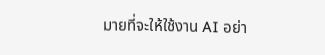มายที่จะให้ใช้งาน AI อย่า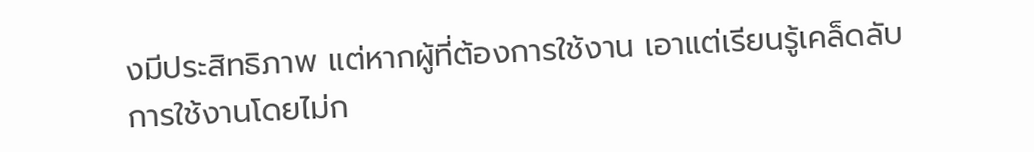งมีประสิทธิภาพ แต่หากผู้ที่ต้องการใช้งาน เอาแต่เรียนรู้เคล็ดลับการใช้งานโดยไม่ก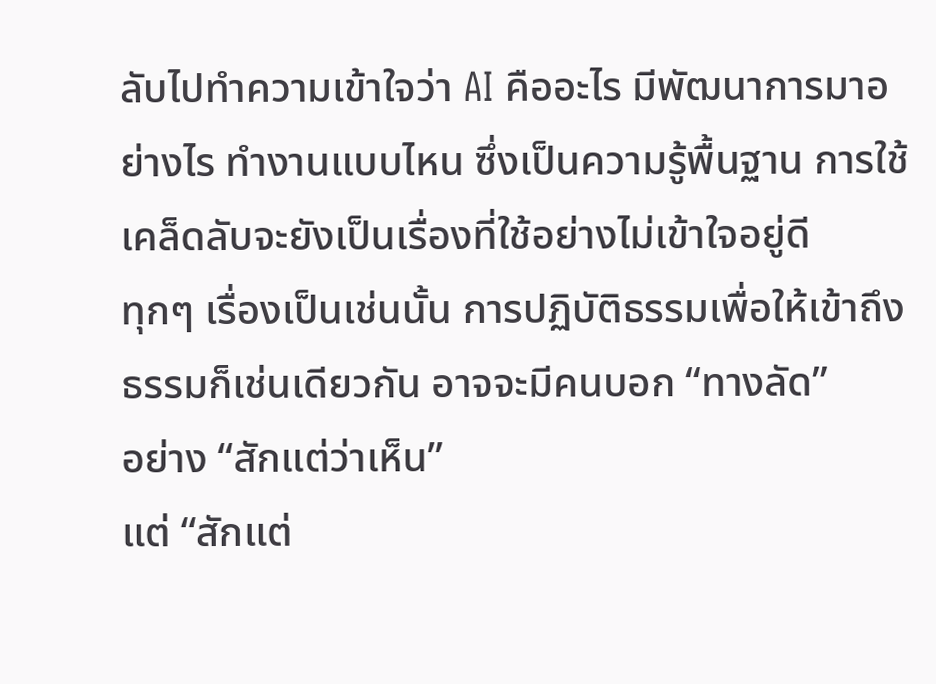ลับไปทำความเข้าใจว่า AI คืออะไร มีพัฒนาการมาอย่างไร ทำงานแบบไหน ซึ่งเป็นความรู้พื้นฐาน การใช้เคล็ดลับจะยังเป็นเรื่องที่ใช้อย่างไม่เข้าใจอยู่ดี
ทุกๆ เรื่องเป็นเช่นนั้น การปฏิบัติธรรมเพื่อให้เข้าถึงธรรมก็เช่นเดียวกัน อาจจะมีคนบอก “ทางลัด”
อย่าง “สักแต่ว่าเห็น”
แต่ “สักแต่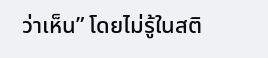ว่าเห็น” โดยไม่รู้ในสติ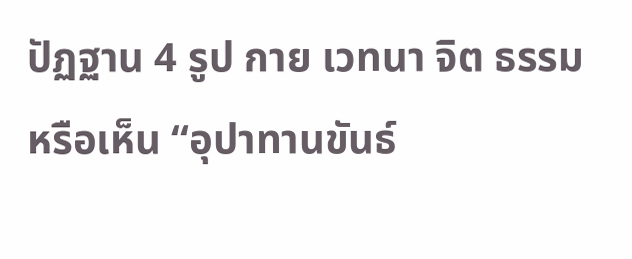ปัฏฐาน 4 รูป กาย เวทนา จิต ธรรม หรือเห็น “อุปาทานขันธ์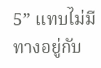5” แทบไม่มีทางอยู่กับ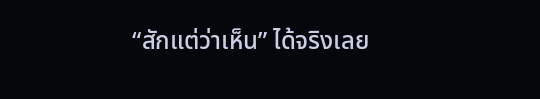“สักแต่ว่าเห็น” ได้จริงเลย